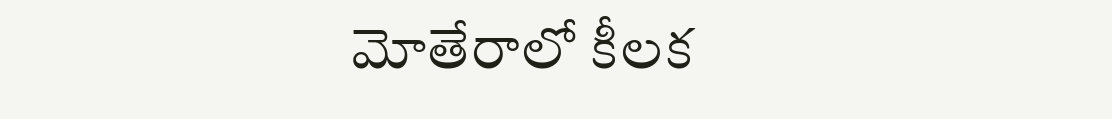మోతేరాలో కీలక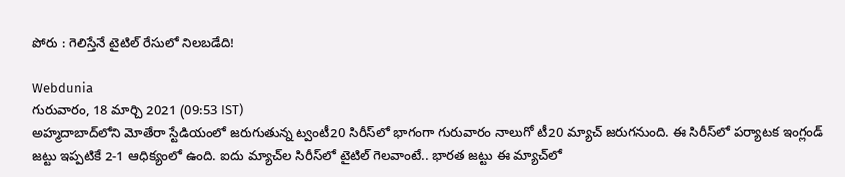పోరు : గెలిస్తేనే టైటిల్ రేసులో నిలబడేది!

Webdunia
గురువారం, 18 మార్చి 2021 (09:53 IST)
అహ్మదాబాద్‌లోని మోతేరా స్టేడియంలో జరుగుతున్న ట్వంటీ20 సిరీస్‌లో భాగంగా గురువారం నాలుగో టీ20 మ్యాచ్ జరుగనుంది. ఈ సిరీస్‌లో పర్యాటక ఇంగ్లండ్ జట్టు ఇప్పటికే 2-1 ఆధిక్యంలో ఉంది. ఐదు మ్యాచ్‌ల సిరీస్‌లో టైటిల్ గెలవాంటే.. భారత జట్టు ఈ మ్యాచ్‌లో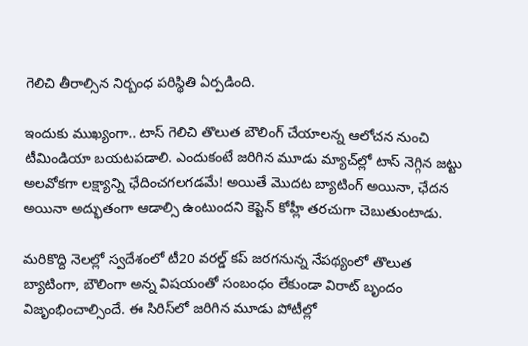గెలిచి తీరాల్సిన నిర్బంధ పరిస్థితి ఏర్పడింది.

ఇందుకు ముఖ్యంగా.. టాస్‌ గెలిచి తొలుత బౌలింగ్‌ చేయాలన్న ఆలోచన నుంచి టీమిండియా బయటపడాలి. ఎందుకంటే జరిగిన మూడు మ్యాచ్‌ల్లో టాస్‌ నెగ్గిన జట్టు అలవోకగా లక్ష్యాన్ని ఛేదించగలగడమే! అయితే మొదట బ్యాటింగ్‌ అయినా, ఛేదన అయినా అద్భుతంగా ఆడాల్సి ఉంటుందని కెప్టెన్‌ కోహ్లీ తరచుగా చెబుతుంటాడు.

మరికొద్ది నెలల్లో స్వదేశంలో టీ20 వరల్డ్‌ కప్‌ జరగనున్న నేపథ్యంలో తొలుత బ్యాటింగా, బౌలింగా అన్న విషయంతో సంబంధం లేకుండా విరాట్‌ బృందం విజృంభించాల్సిందే. ఈ సిరిస్‌లో జరిగిన మూడు పోటీల్లో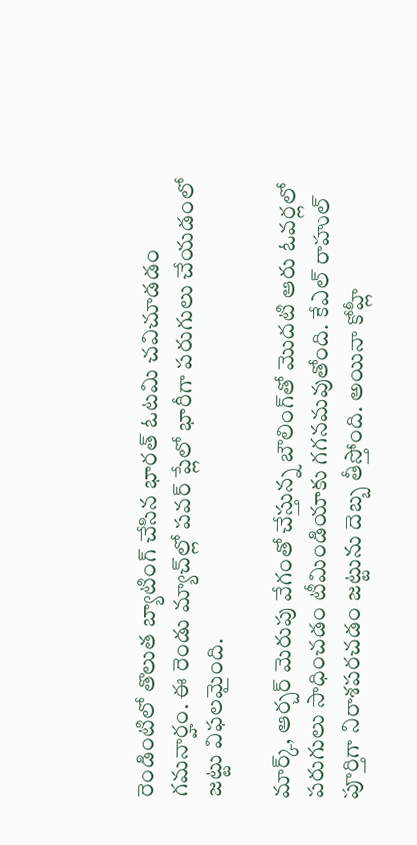రెండింటిలో తొలుత బ్యాటింగ్‌ చేసిన భారత్‌ ఓటమి చవిచూడడం గమనార్హం. ఈ రెండు మ్యాచ్‌ల్లో పవర్‌ ప్లేలో భారీగా పరుగులు చేయడంలో జట్టు విఫలమైంది.

మార్క్‌, ఆర్చర్‌ మెరుపు వేగంతో చేస్తున్న బౌలింగ్‌తో మొదటి ఆరు ఓవర్లలో పరుగులు సాధించడం టీమిండియాకు గగనమవుతోంది. కేఎల్‌ రాహుల్‌ పూర్తిగా నిరాశపరచడం జట్టును దెబ్బ తీస్తోంది. అయినా కోహ్లీ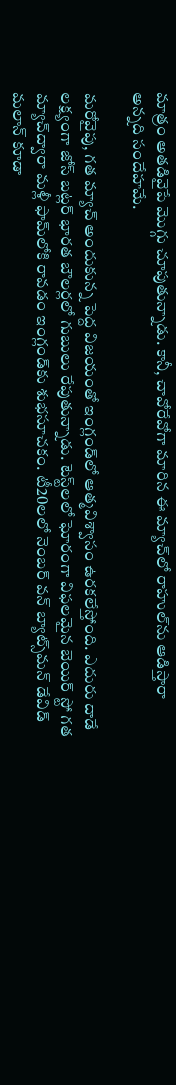మాత్రం అతడివైపే మొగ్గు చూపుతున్నాడు. కానీ, చావోరేవోగా మారిన ఈ మ్యాచ్‌లో రాహుల్‌ను ఆడిస్తారా అన్నది సందేహమే.

మరోవైపు, గత మ్యాచ్‌ అందుకున్న పెద్ద విజయంతో ఇంగ్లండ్‌లో ఆత్మవిశ్వాసం ఉరకలేస్తోంది. ఎదురు దాడే లక్ష్యంగా జోస్‌ బట్లర్‌ భారత బౌలర్లలో గుబులు రేపుతున్నాడు. టెస్ట్‌లలో ఘోరంగా విఫలమైన బెయిర్‌ స్టో గత మ్యాచ్‌ద్వారా మళ్లీ ఫామ్‌లోకి రావడం ఇంగ్లండ్‌కు శుభసూచకం. టీ20లలో నెంబర్‌ వన్‌ బ్యాట్స్‌మన్‌ డేవిడ్‌ మలాన్‌ కూడా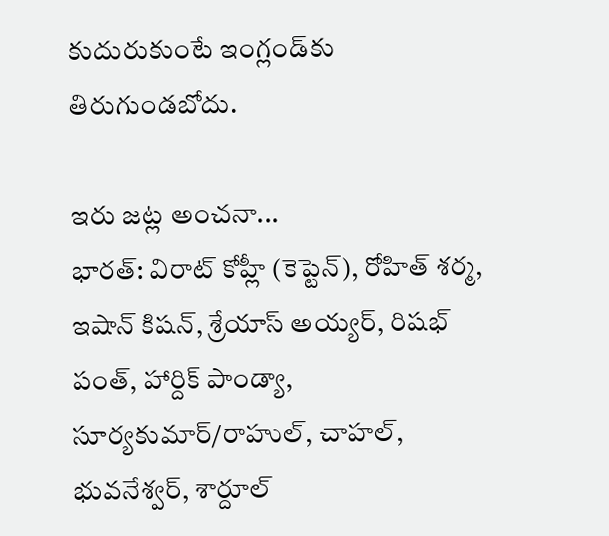కుదురుకుంటే ఇంగ్లండ్‌కు తిరుగుండబోదు.

ఇరు జట్ల అంచనా...
భారత్‌: విరాట్‌ కోహ్లీ (కెప్టెన్‌), రోహిత్‌ శర్మ, ఇషాన్‌ కిషన్‌, శ్రేయాస్‌ అయ్యర్‌, రిషభ్‌ పంత్‌, హార్దిక్‌ పాండ్యా, సూర్యకుమార్‌/రాహుల్‌, చాహల్‌, భువనేశ్వర్‌, శార్దూల్‌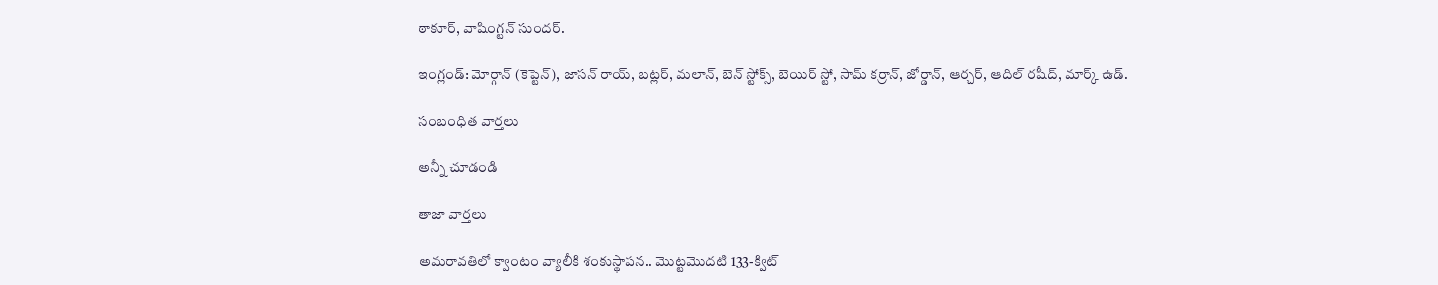ఠాకూర్‌, వాషింగ్టన్‌ సుందర్‌.

ఇంగ్లండ్‌: మోర్గాన్‌ (కెప్టెన్‌), జాసన్‌ రాయ్‌, బట్లర్‌, మలాన్‌, బెన్‌ స్టోక్స్‌, బెయిర్‌ స్టో, సామ్‌ కర్రాన్‌, జోర్డాన్‌, ఆర్చర్‌, ఆదిల్‌ రషీద్‌, మార్క్‌ ఉడ్‌.

సంబంధిత వార్తలు

అన్నీ చూడండి

తాజా వార్తలు

అమరావతిలో క్వాంటం వ్యాలీకి శంకుస్థాపన.. మొట్టమొదటి 133-క్విట్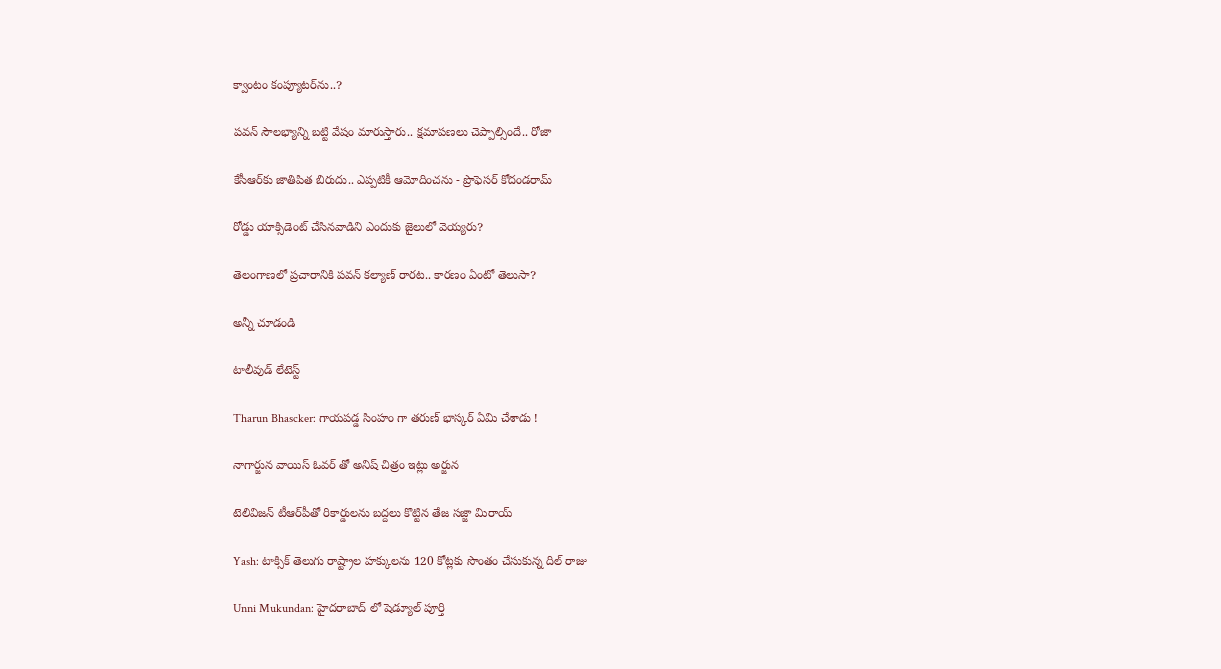క్వాంటం కంప్యూటర్‌ను..?

పవన్ సౌలభ్యాన్ని బట్టి వేషం మారుస్తారు.. క్షమాపణలు చెప్పాల్సిందే.. రోజా

కేసీఆర్‌కు జాతిపిత బిరుదు.. ఎప్పటికీ ఆమోదించను - ప్రొఫెసర్ కోదండరామ్

రోడ్డు యాక్సిడెంట్ చేసినవాడిని ఎందుకు జైలులో వెయ్యరు?

తెలంగాణలో ప్రచారానికి పవన్ కల్యాణ్ రారట.. కారణం ఏంటో తెలుసా?

అన్నీ చూడండి

టాలీవుడ్ లేటెస్ట్

Tharun Bhascker: గాయపడ్డ సింహం గా తరుణ్ భాస్కర్ ఏమి చేశాడు !

నాగార్జున వాయిస్ ఓవర్ తో అనిష్ చిత్రం ఇట్లు అర్జున

టెలివిజన్‌ టీఆర్‌పీతో రికార్డులను బద్దలు కొట్టిన తేజ సజ్జా మిరాయ్

Yash: టాక్సిక్‌ తెలుగు రాష్ట్రాల హ‌క్కుల‌ను 120 కోట్ల‌కు సొంతం చేసుకున్న దిల్ రాజు

Unni Mukundan: హైదరాబాద్ లో షెడ్యూల్ పూర్తి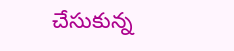చేసుకున్న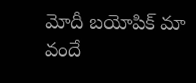మోదీ బయోపిక్ మా వందే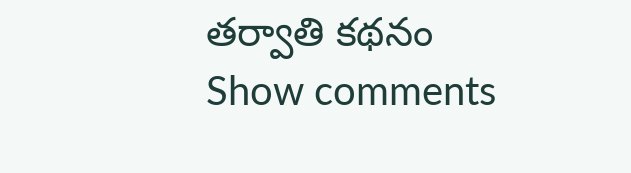తర్వాతి కథనం
Show comments